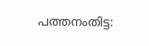പത്തനംതിട്ട: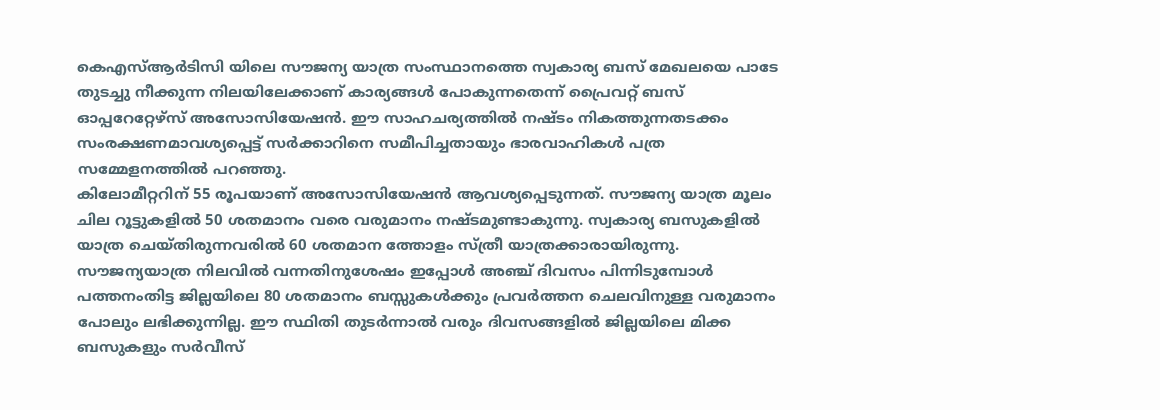കെഎസ്ആർടിസി യിലെ സൗജന്യ യാത്ര സംസ്ഥാനത്തെ സ്വകാര്യ ബസ് മേഖലയെ പാടേ തുടച്ചു നീക്കുന്ന നിലയിലേക്കാണ് കാര്യങ്ങൾ പോകുന്നതെന്ന് പ്രൈവറ്റ് ബസ് ഓപ്പറേറ്റേഴ്സ് അസോസിയേഷൻ. ഈ സാഹചര്യത്തിൽ നഷ്ടം നികത്തുന്നതടക്കം സംരക്ഷണമാവശ്യപ്പെട്ട് സർക്കാറിനെ സമീപിച്ചതായും ഭാരവാഹികൾ പത്ര സമ്മേളനത്തിൽ പറഞ്ഞു.
കിലോമീറ്ററിന് 55 രൂപയാണ് അസോസിയേഷൻ ആവശ്യപ്പെടുന്നത്. സൗജന്യ യാത്ര മൂലം ചില റൂട്ടുകളിൽ 50 ശതമാനം വരെ വരുമാനം നഷ്ടമുണ്ടാകുന്നു. സ്വകാര്യ ബസുകളിൽ യാത്ര ചെയ്തിരുന്നവരിൽ 60 ശതമാന ത്തോളം സ്ത്രീ യാത്രക്കാരായിരുന്നു. സൗജന്യയാത്ര നിലവിൽ വന്നതിനുശേഷം ഇപ്പോൾ അഞ്ച് ദിവസം പിന്നിടുമ്പോൾ പത്തനംതിട്ട ജില്ലയിലെ 80 ശതമാനം ബസ്സുകൾക്കും പ്രവർത്തന ചെലവിനുള്ള വരുമാനം പോലും ലഭിക്കുന്നില്ല. ഈ സ്ഥിതി തുടർന്നാൽ വരും ദിവസങ്ങളിൽ ജില്ലയിലെ മിക്ക ബസുകളും സർവീസ്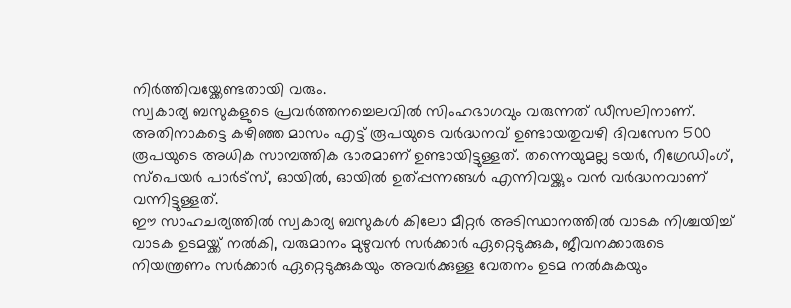നിർത്തിവയ്ക്കേണ്ടതായി വരും.
സ്വകാര്യ ബസുകളുടെ പ്രവർത്തനച്ചെലവിൽ സിംഹഭാഗവും വരുന്നത് ഡീസലിനാണ്. അതിനാകട്ടെ കഴിഞ്ഞ മാസം എട്ട് രൂപയുടെ വർദ്ധനവ് ഉണ്ടായതുവഴി ദിവസേന 500 രൂപയുടെ അധിക സാമ്പത്തിക ഭാരമാണ് ഉണ്ടായിട്ടുള്ളത്. തന്നെയുമല്ല ടയർ, റീഗ്രേഡിംഗ്, സ്പെയർ പാർട്സ്, ഓയിൽ, ഓയിൽ ഉത്പ്പന്നങ്ങൾ എന്നിവയ്ക്കും വൻ വർദ്ധനവാണ് വന്നിട്ടുള്ളത്.
ഈ സാഹചര്യത്തിൽ സ്വകാര്യ ബസുകൾ കിലോ മീറ്റർ അടിസ്ഥാനത്തിൽ വാടക നിശ്ചയിച്ച് വാടക ഉടമയ്ക്ക് നൽകി, വരുമാനം മുഴുവൻ സർക്കാർ ഏറ്റെടുക്കുക, ജീവനക്കാരുടെ നിയന്ത്രണം സർക്കാർ ഏറ്റെടുക്കുകയും അവർക്കുള്ള വേതനം ഉടമ നൽകുകയും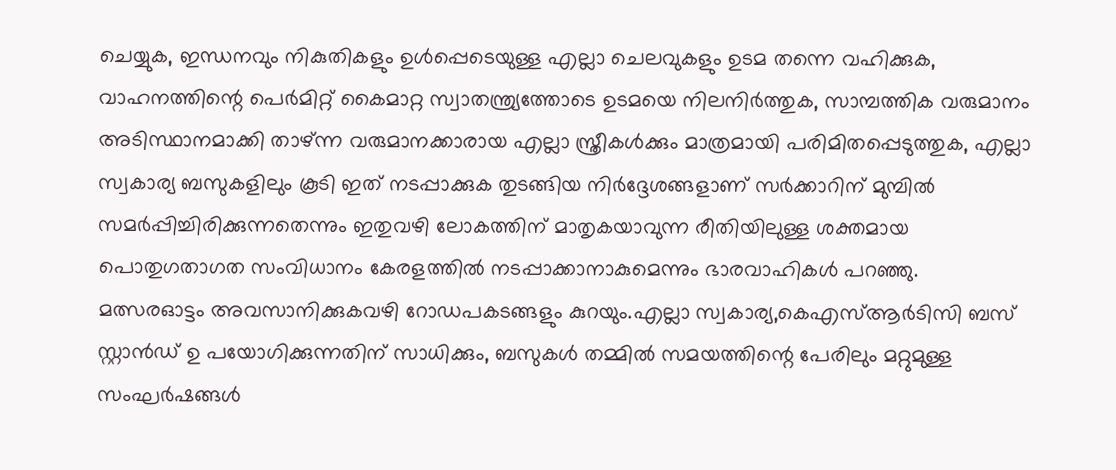ചെയ്യുക, ഇന്ധനവും നികുതികളും ഉൾപ്പെടെയുള്ള എല്ലാ ചെലവുകളും ഉടമ തന്നെ വഹിക്കുക, വാഹനത്തിന്റെ പെർമിറ്റ് കൈമാറ്റ സ്വാതന്ത്ര്യത്തോടെ ഉടമയെ നിലനിർത്തുക, സാമ്പത്തിക വരുമാനം അടിസ്ഥാനമാക്കി താഴ്ന്ന വരുമാനക്കാരായ എല്ലാ സ്ത്രീകൾക്കും മാത്രമായി പരിമിതപ്പെടുത്തുക, എല്ലാ സ്വകാര്യ ബസുകളിലും കൂടി ഇത് നടപ്പാക്കുക തുടങ്ങിയ നിർദ്ദേശങ്ങളാണ് സർക്കാറിന് മുമ്പിൽ സമർപ്പിച്ചിരിക്കുന്നതെന്നും ഇതുവഴി ലോകത്തിന് മാതൃകയാവുന്ന രീതിയിലുള്ള ശക്തമായ പൊതുഗതാഗത സംവിധാനം കേരളത്തിൽ നടപ്പാക്കാനാകുമെന്നും ഭാരവാഹികൾ പറഞ്ഞു.
മത്സരഓട്ടം അവസാനിക്കുകവഴി റോഡപകടങ്ങളും കുറയും.എല്ലാ സ്വകാര്യ,കെഎസ്ആർടിസി ബസ് സ്റ്റാൻഡ് ഉ പയോഗിക്കുന്നതിന് സാധിക്കും, ബസുകൾ തമ്മിൽ സമയത്തിന്റെ പേരിലും മറ്റുമുള്ള സംഘർഷങ്ങൾ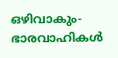ഒഴിവാകും- ഭാരവാഹികൾ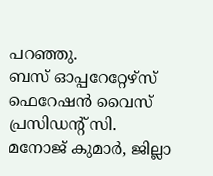പറഞ്ഞു.
ബസ് ഓപ്പറേറ്റേഴ്സ് ഫെറേഷൻ വൈസ് പ്രസിഡന്റ് സി. മനോജ് കുമാർ, ജില്ലാ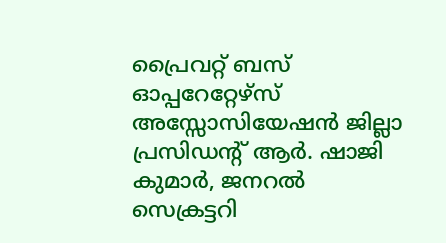പ്രൈവറ്റ് ബസ് ഓപ്പറേറ്റേഴ്സ് അസ്സോസിയേഷൻ ജില്ലാ പ്രസിഡന്റ് ആർ. ഷാജി കുമാർ, ജനറൽ സെക്രട്ടറി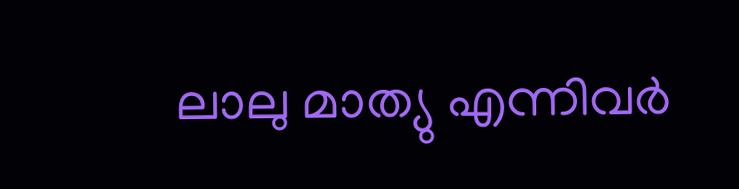ലാലു മാത്യു എന്നിവർ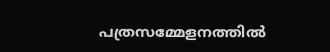പത്രസമ്മേളനത്തിൽ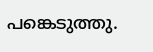പങ്കെടുത്തു.